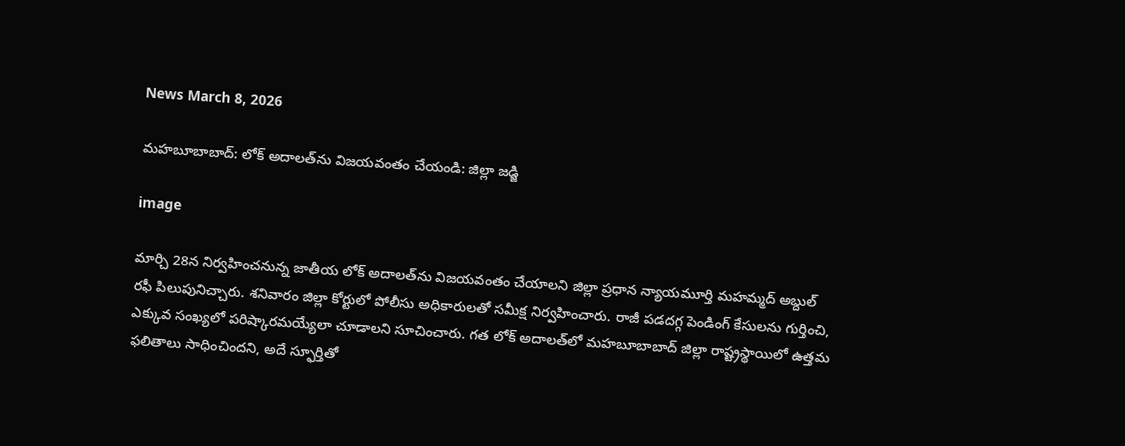News March 8, 2026

మహబూబాబాద్: లోక్ అదాలత్‌ను విజయవంతం చేయండి: జిల్లా జడ్జి

image

మార్చి 28న నిర్వహించనున్న జాతీయ లోక్ అదాలత్‌ను విజయవంతం చేయాలని జిల్లా ప్రధాన న్యాయమూర్తి మహమ్మద్ అబ్దుల్ రఫీ పిలుపునిచ్చారు. శనివారం జిల్లా కోర్టులో పోలీసు అధికారులతో సమీక్ష నిర్వహించారు. రాజీ పడదగ్గ పెండింగ్ కేసులను గుర్తించి, ఎక్కువ సంఖ్యలో పరిష్కారమయ్యేలా చూడాలని సూచించారు. గత లోక్ అదాలత్‌లో మహబూబాబాద్ జిల్లా రాష్ట్రస్థాయిలో ఉత్తమ ఫలితాలు సాధించిందని, అదే స్ఫూర్తితో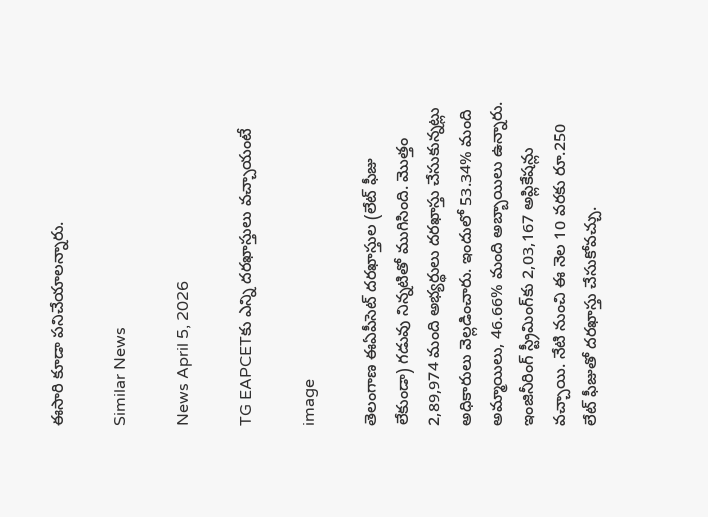ఈసారి కూడా పనిచేయాలన్నారు.

Similar News

News April 5, 2026

TG EAPCETకు ఎన్ని దరఖాస్తులు వచ్చాయంటే

image

తెలంగాణ ఈఏపీసెట్ దరఖాస్తుల (లేట్ ఫీజు లేకుండా) గడువు నిన్నటితో ముగిసింది. మొత్తం 2,89,974 మంది అభ్యర్థులు దరఖాస్తు చేసుకున్నట్లు అధికారులు వెల్లడించారు. ఇందులో 53.34% మంది అమ్మాయిలు, 46.66% మంది అబ్బాయిలు ఉన్నారు. ఇంజినీరింగ్ స్ట్రీమింగ్‌కు 2,03,167 అప్లికేషన్లు వచ్చాయి. నేటి నుంచి ఈ నెల 10 వరకు రూ.250 లేట్ ఫీజుతో దరఖాస్తు చేసుకోవచ్చు.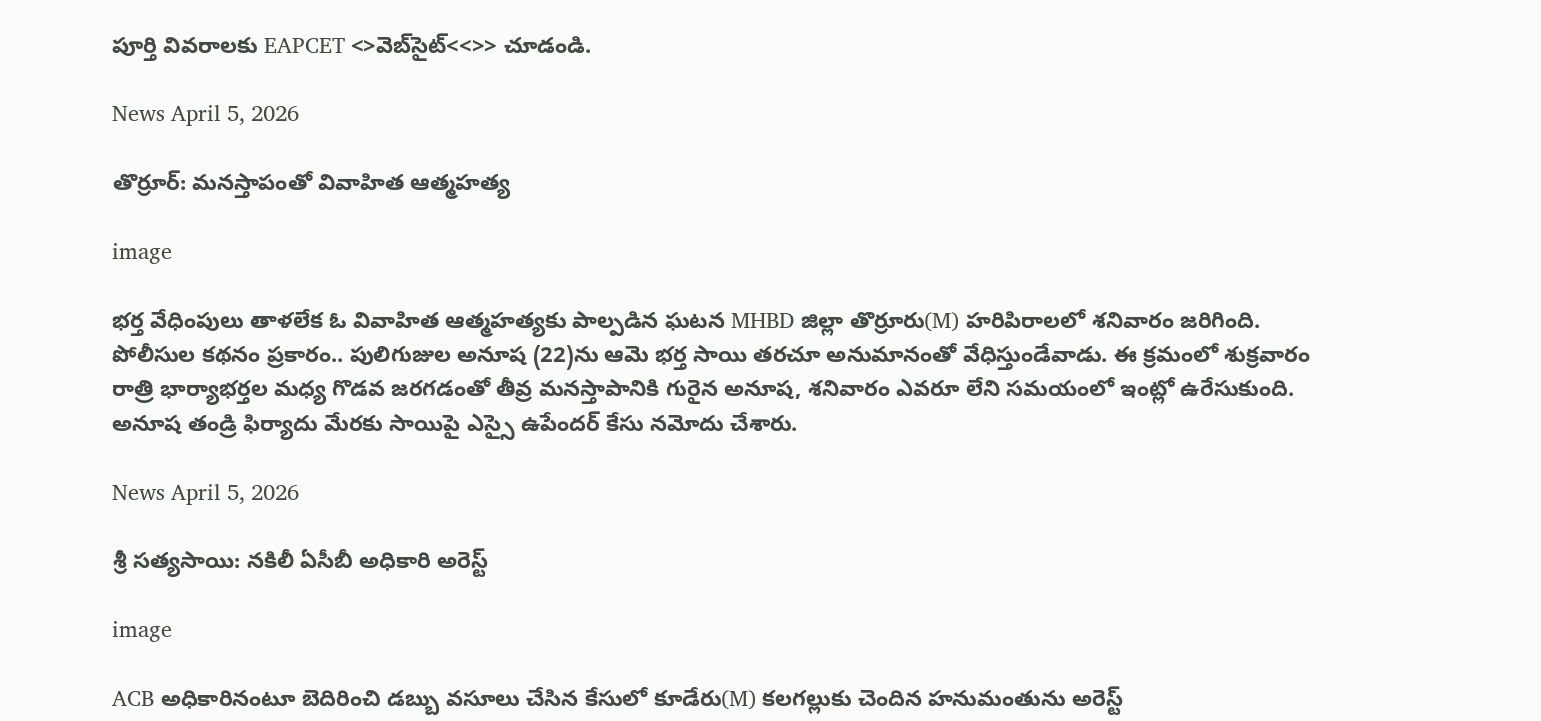పూర్తి వివరాలకు EAPCET <>వెబ్‌సైట్<<>> చూడండి.

News April 5, 2026

తొర్రూర్: మనస్తాపంతో వివాహిత ఆత్మహత్య

image

భర్త వేధింపులు తాళలేక ఓ వివాహిత ఆత్మహత్యకు పాల్పడిన ఘటన MHBD జిల్లా తొర్రూరు(M) హరిపిరాలలో శనివారం జరిగింది. పోలీసుల కథనం ప్రకారం.. పులిగుజుల అనూష (22)ను ఆమె భర్త సాయి తరచూ అనుమానంతో వేధిస్తుండేవాడు. ఈ క్రమంలో శుక్రవారం రాత్రి భార్యాభర్తల మధ్య గొడవ జరగడంతో తీవ్ర మనస్తాపానికి గురైన అనూష, శనివారం ఎవరూ లేని సమయంలో ఇంట్లో ఉరేసుకుంది. అనూష తండ్రి ఫిర్యాదు మేరకు సాయిపై ఎస్సై ఉపేందర్ కేసు నమోదు చేశారు.

News April 5, 2026

శ్రీ సత్యసాయి: నకిలీ ఏసీబీ అధికారి అరెస్ట్

image

ACB అధికారినంటూ బెదిరించి డబ్బు వసూలు చేసిన కేసులో కూడేరు(M) కలగల్లుకు చెందిన హనుమంతును అరెస్ట్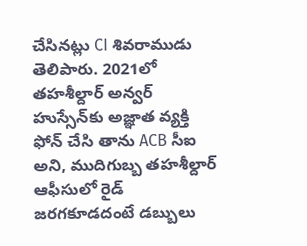చేసినట్లు CI శివరాముడు తెలిపారు. 2021లో తహశీల్దార్ అన్వర్ హుస్సేన్‌కు అజ్ఞాత వ్యక్తి ఫోన్ చేసి తాను ACB సీఐ అని, ముదిగుబ్బ తహశీల్దార్ ఆఫీసులో రైడ్ జరగకూడదంటే డబ్బులు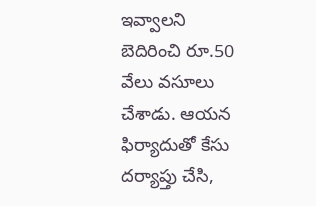ఇవ్వాలని బెదిరించి రూ.50 వేలు వసూలు చేశాడు. ఆయన ఫిర్యాదుతో కేసు దర్యాప్తు చేసి,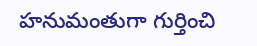హనుమంతుగా గుర్తించి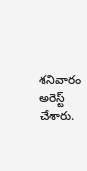శనివారం అరెస్ట్ చేశారు.